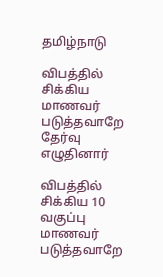தமிழ்நாடு

விபத்தில் சிக்கிய மாணவர் படுத்தவாறே தேர்வு எழுதினார்

விபத்தில் சிக்கிய 10 வகுப்பு மாணவர் படுத்தவாறே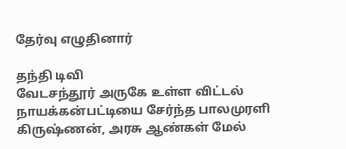தேர்வு எழுதினார்

தந்தி டிவி
வேடசந்தூர் அருகே உள்ள விட்டல் நாயக்கன்பட்டியை சேர்ந்த பாலமுரளி கிருஷ்ணன், அரசு ஆண்கள் மேல்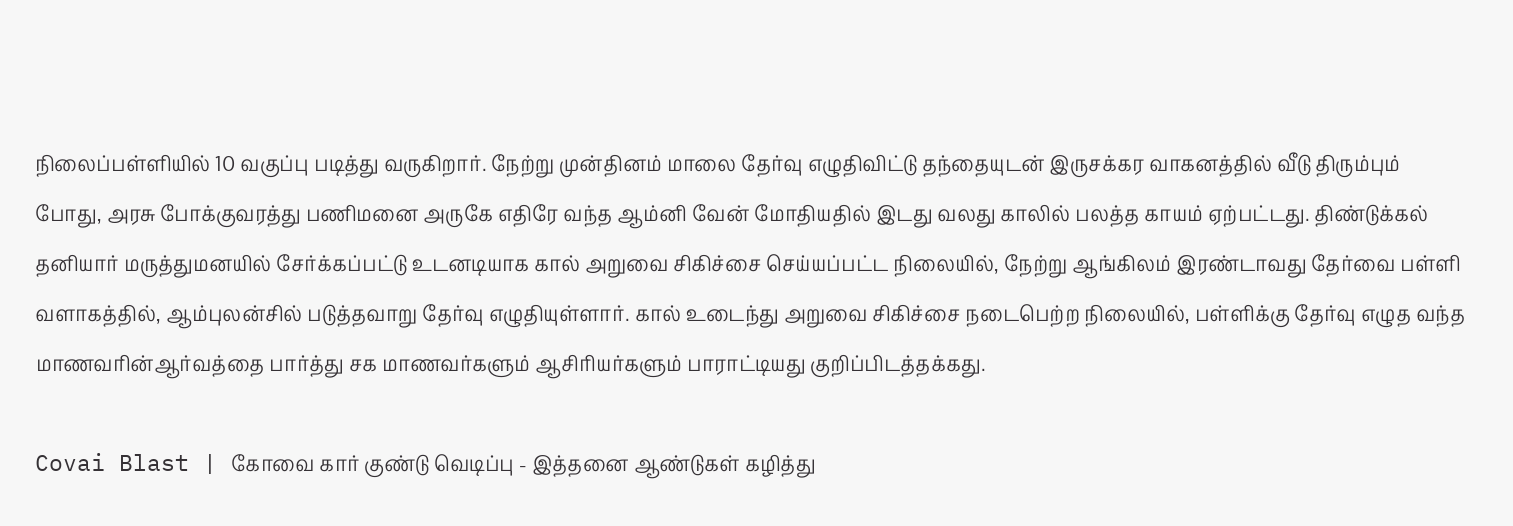நிலைப்பள்ளியில் 10 வகுப்பு படித்து வருகிறார். நேற்று முன்தினம் மாலை தேர்வு எழுதிவிட்டு தந்தையுடன் இருசக்கர வாகனத்தில் வீடு திரும்பும் போது, அரசு போக்குவரத்து பணிமனை அருகே எதிரே வந்த ஆம்னி வேன் மோதியதில் இடது வலது காலில் பலத்த காயம் ஏற்பட்டது. திண்டுக்கல் தனியார் மருத்துமனயில் சேர்க்கப்பட்டு உடனடியாக கால் அறுவை சிகிச்சை செய்யப்பட்ட நிலையில், நேற்று ஆங்கிலம் இரண்டாவது தேர்வை பள்ளி வளாகத்தில், ஆம்புலன்சில் படுத்தவாறு தேர்வு எழுதியுள்ளார். கால் உடைந்து அறுவை சிகிச்சை நடைபெற்ற நிலையில், பள்ளிக்கு தேர்வு எழுத வந்த மாணவரின்ஆர்வத்தை பார்த்து சக மாணவர்களும் ஆசிரியர்களும் பாராட்டியது குறிப்பிடத்தக்கது.

Covai Blast | கோவை கார் குண்டு வெடிப்பு - இத்தனை ஆண்டுகள் கழித்து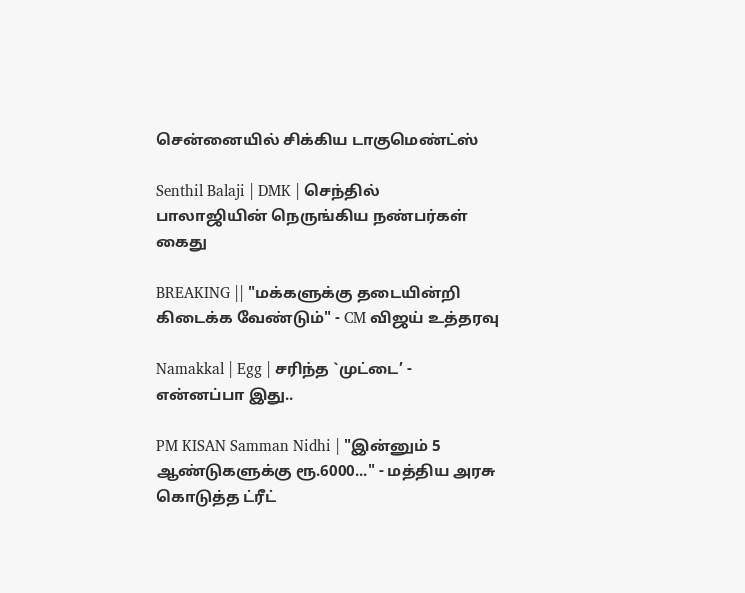சென்னையில் சிக்கிய டாகுமெண்ட்ஸ்

Senthil Balaji | DMK | செந்தில் பாலாஜியின் நெருங்கிய நண்பர்கள் கைது

BREAKING || "மக்களுக்கு தடையின்றி கிடைக்க வேண்டும்" - CM விஜய் உத்தரவு

Namakkal | Egg | சரிந்த `முட்டை’ - என்னப்பா இது..

PM KISAN Samman Nidhi | "இன்னும் 5 ஆண்டுகளுக்கு ரூ.6000..." - மத்திய அரசு கொடுத்த ட்ரீட்